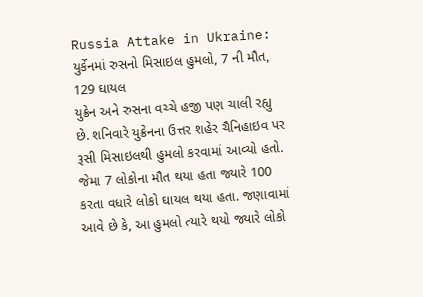Russia Attake in Ukraine: યુર્કેનમાં રુસનો મિસાઇલ હુમલો, 7 ની મૌત, 129 ઘાયલ
યુક્રેન અને રુસના વચ્ચે હજી પણ ચાલી રહ્યુ છે. શનિવારે યુક્રેનના ઉત્તર શહેર ચૈનિહાઇવ પર રૂસી મિસાઇલથી હુમલો કરવામાં આવ્યો હતો. જેમા 7 લોકોના મૌત થયા હતા જ્યારે 100 કરતા વધારે લોકો ઘાયલ થયા હતા. જણાવામાં આવે છે કે, આ હુમલો ત્યારે થયો જ્યારે લોકો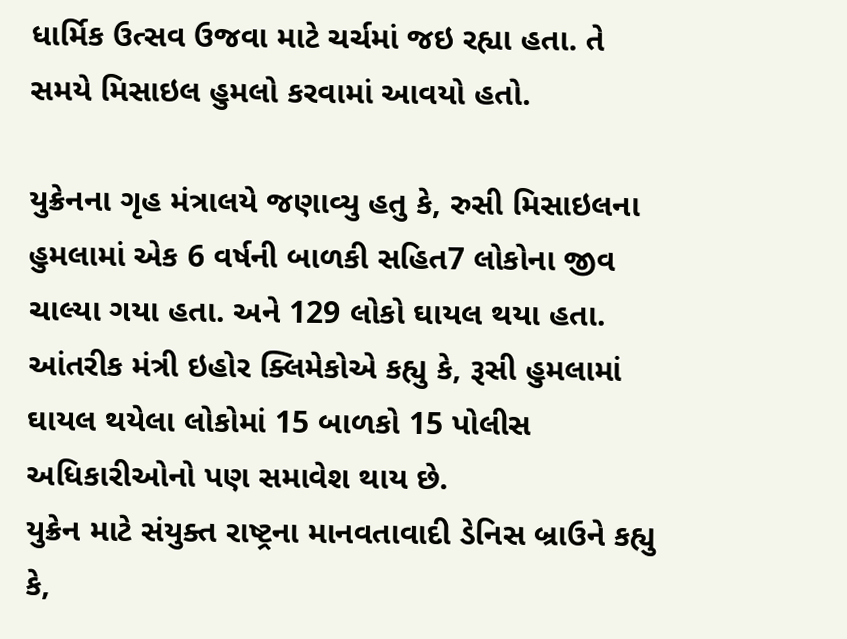ધાર્મિક ઉત્સવ ઉજવા માટે ચર્ચમાં જઇ રહ્યા હતા. તે સમયે મિસાઇલ હુમલો કરવામાં આવયો હતો.

યુક્રેનના ગૃહ મંત્રાલયે જણાવ્યુ હતુ કે, રુસી મિસાઇલના હુમલામાં એક 6 વર્ષની બાળકી સહિત7 લોકોના જીવ ચાલ્યા ગયા હતા. અને 129 લોકો ઘાયલ થયા હતા. આંતરીક મંત્રી ઇહોર ક્લિમેકોએ કહ્યુ કે, રૂસી હુમલામાં ઘાયલ થયેલા લોકોમાં 15 બાળકો 15 પોલીસ અધિકારીઓનો પણ સમાવેશ થાય છે.
યુક્રેન માટે સંયુક્ત રાષ્ટ્રના માનવતાવાદી ડેનિસ બ્રાઉને કહ્યુ કે,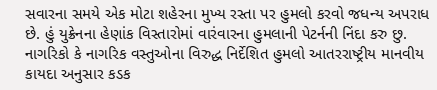સવારના સમયે એક મોટા શહેરના મુખ્ય રસ્તા પર હુમલો કરવો જધન્ય અપરાધ છે. હું યુક્રેનના હેણાંક વિસ્તારોમાં વારંવારના હુમલાની પેટર્નની નિંદા કરુ છુ. નાગરિકો કે નાગરિક વસ્તુઓના વિરુદ્ધ નિર્દેશિત હુમલો આતરરાષ્ટ્રીય માનવીય કાયદા અનુસાર કડક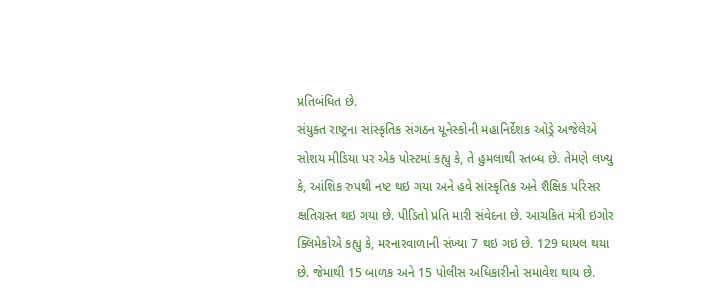પ્રતિબંધિત છે.
સંયુક્ત રાષ્ટ્રના સાંસ્કૃતિક સંગઠન યૂનેસ્કોની મહાનિર્દેશક ઓડ્રે અજેલેએ સોશય મીડિયા પર એક પોસ્ટમાં કહ્યુ કે, તે હુમલાથી સ્તબ્ધ છે. તેમણે લખ્યુ કે, આંશિક રુપથી નષ્ટ થઇ ગયા અને હવે સાંસ્કૃતિક અને શૈક્ષિક પરિસર ક્ષતિગ્રસ્ત થઇ ગયા છે. પીડિતો પ્રતિ મારી સંવેદના છે. આચકિત મંત્રી ઇગોર ક્લિમેકોએ કહ્યુ કે, મરનારવાળાની સંખ્યા 7 થઇ ગઇ છે. 129 ઘાયલ થયા છે. જેમાથી 15 બાળક અને 15 પોલીસ અધિકારીનો સમાવેશ થાય છે.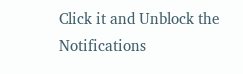Click it and Unblock the Notifications